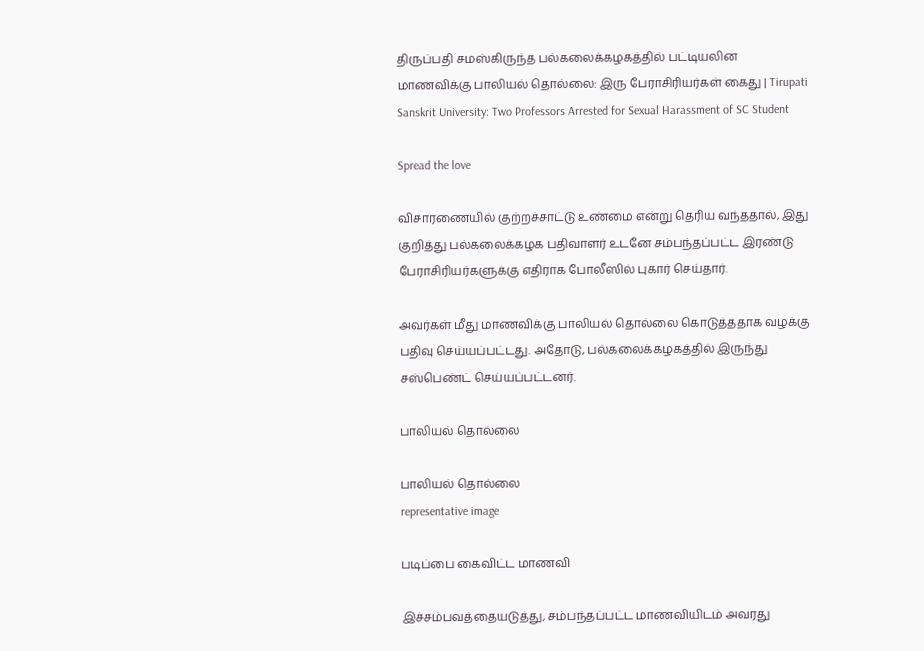திருப்பதி சமஸ்கிருந்த பல்கலைக்கழகத்தில் பட்டியலின மாணவிக்கு பாலியல் தொல்லை: இரு பேராசிரியர்கள் கைது | Tirupati Sanskrit University: Two Professors Arrested for Sexual Harassment of SC Student

Spread the love

விசாரணையில் குற்றச்சாட்டு உண்மை என்று தெரிய வந்ததால், இது குறித்து பல்கலைக்கழக பதிவாளர் உடனே சம்பந்தப்பட்ட இரண்டு பேராசிரியர்களுக்கு எதிராக போலீஸில் புகார் செய்தார்.

அவர்கள் மீது மாணவிக்கு பாலியல் தொல்லை கொடுத்ததாக வழக்கு பதிவு செய்யப்பட்டது. அதோடு, பல்கலைக்கழகத்தில் இருந்து சஸ்பெண்ட் செய்யப்பட்டனர்.

பாலியல் தொல்லை

பாலியல் தொல்லை
representative image

படிப்பை கைவிட்ட மாணவி

இச்சம்பவத்தையடுத்து, சம்பந்தப்பட்ட மாணவியிடம் அவரது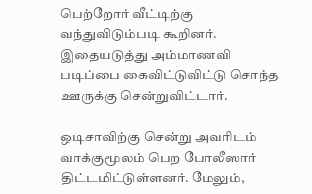பெற்றோர் வீட்டிற்கு வந்துவிடும்படி கூறினர். இதையடுத்து அம்மாணவி படிப்பை கைவிட்டுவிட்டு சொந்த ஊருக்கு சென்றுவிட்டார்.

ஒடிசாவிற்கு சென்று அவரிடம் வாக்குமூலம் பெற போலீஸார் திட்டமிட்டுள்ளனர். மேலும்,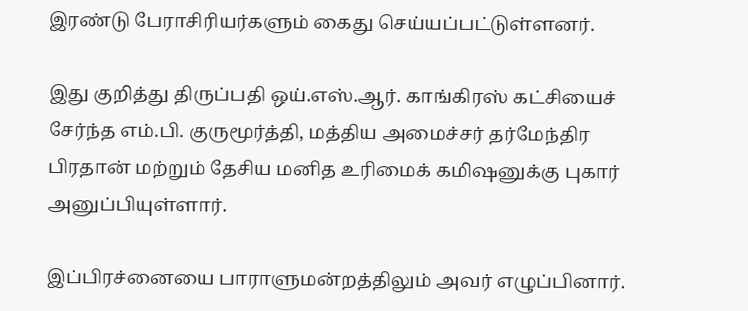இரண்டு பேராசிரியர்களும் கைது செய்யப்பட்டுள்ளனர்.

இது குறித்து திருப்பதி ஒய்.எஸ்.ஆர். காங்கிரஸ் கட்சியைச் சேர்ந்த எம்.பி. குருமூர்த்தி, மத்திய அமைச்சர் தர்மேந்திர பிரதான் மற்றும் தேசிய மனித உரிமைக் கமிஷனுக்கு புகார் அனுப்பியுள்ளார்.

இப்பிரச்னையை பாராளுமன்றத்திலும் அவர் எழுப்பினார்.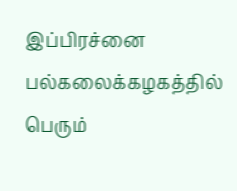இப்பிரச்னை பல்கலைக்கழகத்தில் பெரும்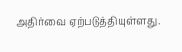அதிர்வை ஏற்படுத்தியுள்ளது.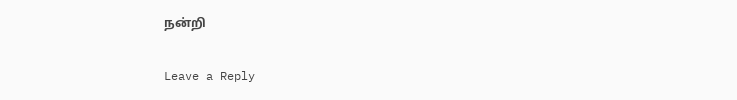நன்றி

Leave a Reply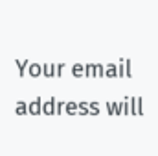Your email address will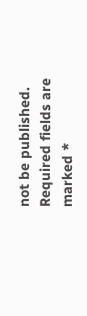not be published. Required fields are marked *